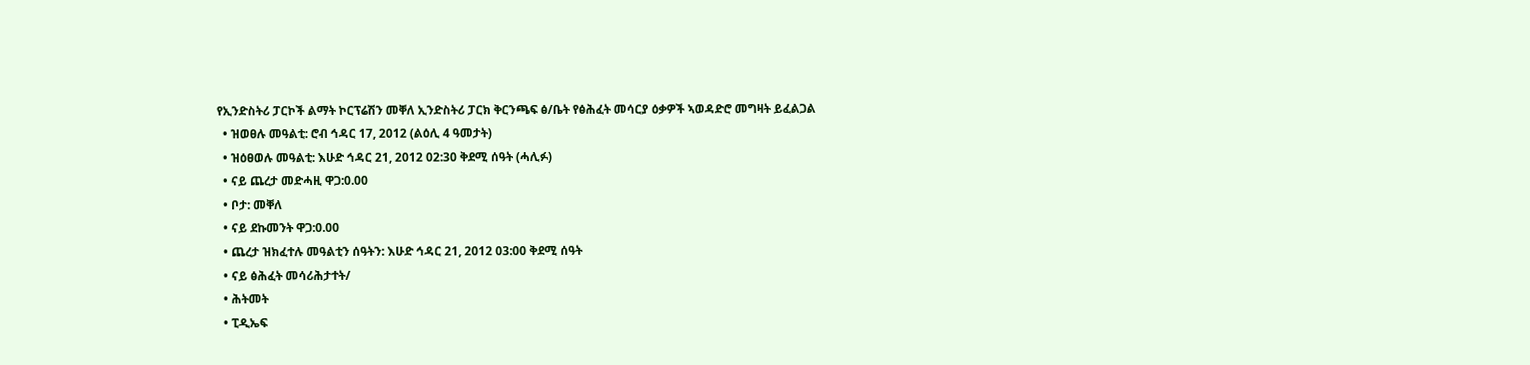የኢንድስትሪ ፓርኮች ልማት ኮርፕሬሽን መቐለ ኢንድስትሪ ፓርክ ቅርንጫፍ ፅ/ቤት የፅሕፈት መሳርያ ዕቃዎች ኣወዳድሮ መግዛት ይፈልጋል
  • ዝወፀሉ መዓልቲ: ሮብ ኅዳር 17, 2012 (ልዕሊ 4 ዓመታት)
  • ዝዕፀወሉ መዓልቲ: እሁድ ኅዳር 21, 2012 02:30 ቅደሚ ሰዓት (ሓሊፉ)
  • ናይ ጨረታ መድሓዚ ዋጋ:0.00
  • ቦታ: መቐለ
  • ናይ ደኩመንት ዋጋ:0.00
  • ጨረታ ዝክፈተሉ መዓልቲን ሰዓትን: እሁድ ኅዳር 21, 2012 03:00 ቅደሚ ሰዓት
  • ናይ ፅሕፈት መሳሪሕታተት/
  • ሕትመት
  • ፒዲኤፍ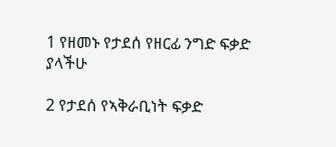1 የዘመኑ የታደሰ የዘርፊ ንግድ ፍቃድ ያላችሁ

2 የታደሰ የኣቅራቢነት ፍቃድ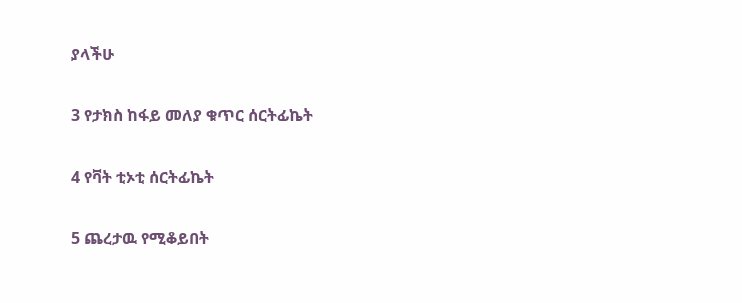ያላችሁ

3 የታክስ ከፋይ መለያ ቁጥር ሰርትፊኬት

4 የቫት ቲኦቲ ሰርትፊኬት

5 ጨረታዉ የሚቆይበት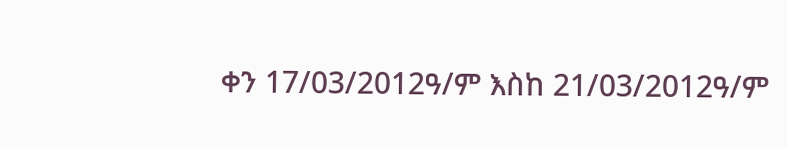ቀን 17/03/2012ዓ/ም እስከ 21/03/2012ዓ/ም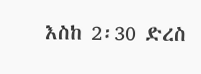እስከ 2፡30 ድረስ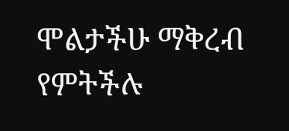ሞልታችሁ ማቅረብ የምትችሉ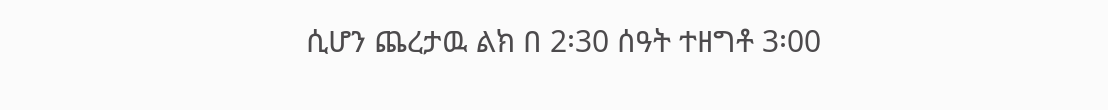ሲሆን ጨረታዉ ልክ በ 2፡30 ሰዓት ተዘግቶ 3፡00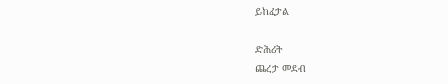ይከፈታል

ድሕሪት
ጨረታ መደብ